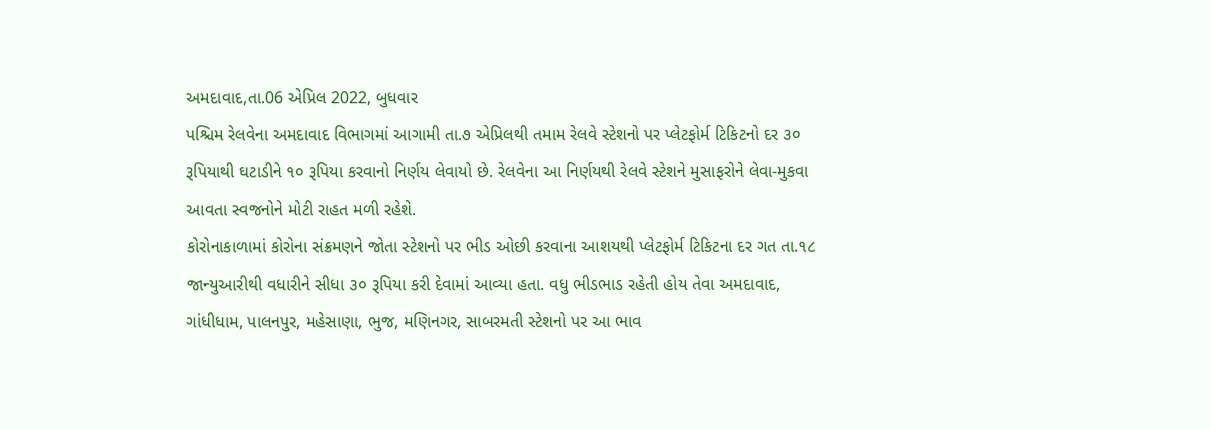અમદાવાદ,તા.06 એપ્રિલ 2022, બુધવાર
પશ્ચિમ રેલવેના અમદાવાદ વિભાગમાં આગામી તા.૭ એપ્રિલથી તમામ રેલવે સ્ટેશનો પર પ્લેટફોર્મ ટિકિટનો દર ૩૦ રૂપિયાથી ઘટાડીને ૧૦ રૂપિયા કરવાનો નિર્ણય લેવાયો છે. રેલવેના આ નિર્ણયથી રેલવે સ્ટેશને મુસાફરોને લેવા-મુકવા આવતા સ્વજનોને મોટી રાહત મળી રહેશે.
કોરોનાકાળામાં કોરોના સંક્રમણને જોતા સ્ટેશનો પર ભીડ ઓછી કરવાના આશયથી પ્લેટફોર્મ ટિકિટના દર ગત તા.૧૮ જાન્યુઆરીથી વધારીને સીધા ૩૦ રૂપિયા કરી દેવામાં આવ્યા હતા. વધુ ભીડભાડ રહેતી હોય તેવા અમદાવાદ, ગાંધીધામ, પાલનપુર, મહેસાણા, ભુજ, મણિનગર, સાબરમતી સ્ટેશનો પર આ ભાવ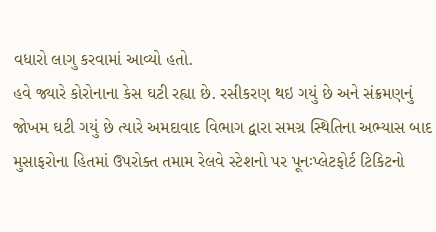વધારો લાગુ કરવામાં આવ્યો હતો.
હવે જ્યારે કોરોનાના કેસ ઘટી રહ્યા છે. રસીકરણ થઇ ગયું છે અને સંક્રમણનું જોખમ ઘટી ગયું છે ત્યારે અમદાવાદ વિભાગ દ્વારા સમગ્ર સ્થિતિના અભ્યાસ બાદ મુસાફરોના હિતમાં ઉપરોક્ત તમામ રેલવે સ્ટેશનો પર પૂનઃપ્લેટફોર્ટ ટિકિટનો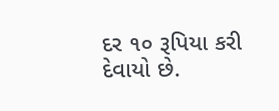દર ૧૦ રૂપિયા કરી દેવાયો છે.